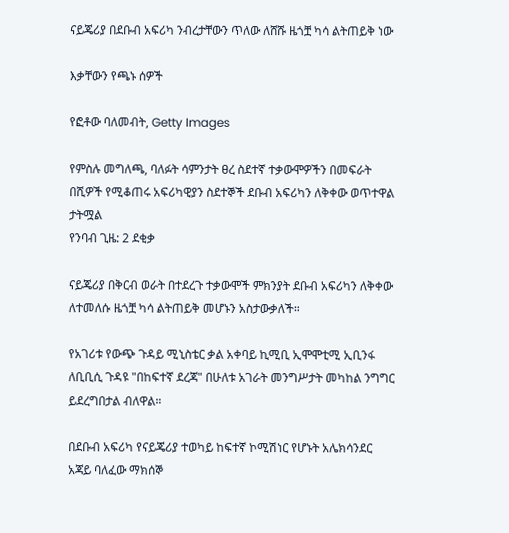ናይጄሪያ በደቡብ አፍሪካ ንብረታቸውን ጥለው ለሸሹ ዜጎቿ ካሳ ልትጠይቅ ነው

እቃቸውን የጫኑ ሰዎች

የፎቶው ባለመብት, Getty Images

የምስሉ መግለጫ, ባለፉት ሳምንታት ፀረ ስደተኛ ተቃውሞዎችን በመፍራት በሺዎች የሚቆጠሩ አፍሪካዊያን ስደተኞች ደቡብ አፍሪካን ለቅቀው ወጥተዋል
ታትሟል
የንባብ ጊዜ: 2 ደቂቃ

ናይጄሪያ በቅርብ ወራት በተደረጉ ተቃውሞች ምክንያት ደቡብ አፍሪካን ለቅቀው ለተመለሱ ዜጎቿ ካሳ ልትጠይቅ መሆኑን አስታውቃለች።

የአገሪቱ የውጭ ጉዳይ ሚኒስቴር ቃል አቀባይ ኪሚቢ ኢሞሞቲሚ ኢቢንፋ ለቢቢሲ ጉዳዩ "በከፍተኛ ደረጃ" በሁለቱ አገራት መንግሥታት መካከል ንግግር ይደረግበታል ብለዋል።

በደቡብ አፍሪካ የናይጄሪያ ተወካይ ከፍተኛ ኮሚሽነር የሆኑት አሌክሳንደር አጃይ ባለፈው ማክሰኞ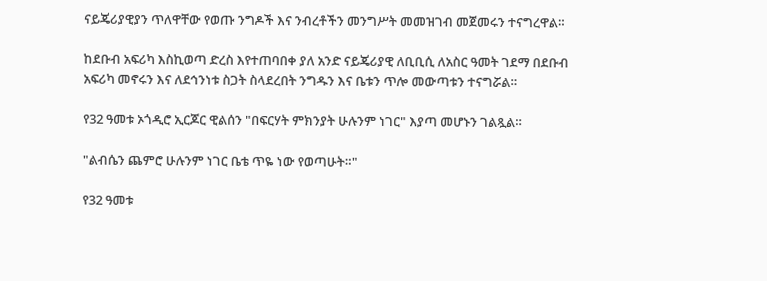ናይጄሪያዊያን ጥለዋቸው የወጡ ንግዶች እና ንብረቶችን መንግሥት መመዝገብ መጀመሩን ተናግረዋል።

ከደቡብ አፍሪካ እስኪወጣ ድረስ እየተጠባበቀ ያለ አንድ ናይጄሪያዊ ለቢቢሲ ለአስር ዓመት ገደማ በደቡብ አፍሪካ መኖሩን እና ለደኅንነቱ ስጋት ስላደረበት ንግዱን እና ቤቱን ጥሎ መውጣቱን ተናግሯል።

የ32 ዓመቱ ኦጎዲሮ ኢርጆር ዊልሰን "በፍርሃት ምክንያት ሁሉንም ነገር" እያጣ መሆኑን ገልጿል።

"ልብሴን ጨምሮ ሁሉንም ነገር ቤቴ ጥዬ ነው የወጣሁት።"

የ32 ዓመቱ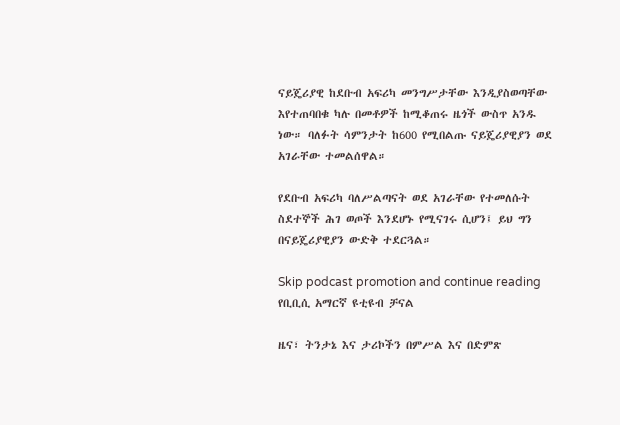ናይጄሪያዊ ከደቡብ አፍሪካ መንግሥታቸው እንዲያስወጣቸው እየተጠባበቁ ካሉ በመቶዎች ከሚቆጠሩ ዜጎች ውስጥ አንዱ ነው። ባለፉት ሳምንታት ከ600 የሚበልጡ ናይጄሪያዊያን ወደ አገራቸው ተመልሰዋል።

የደቡብ አፍሪካ ባለሥልጣናት ወደ አገራቸው የተመለሱት ስደተኞች ሕገ ወጦች እንደሆኑ የሚናገሩ ሲሆን፤ ይህ ግን በናይጄሪያዊያን ውድቅ ተደርጓል።

Skip podcast promotion and continue reading
የቢቢሲ አማርኛ ዩቲዩብ ቻናል

ዜና፣ ትንታኔ እና ታሪኮችን በምሥል እና በድምጽ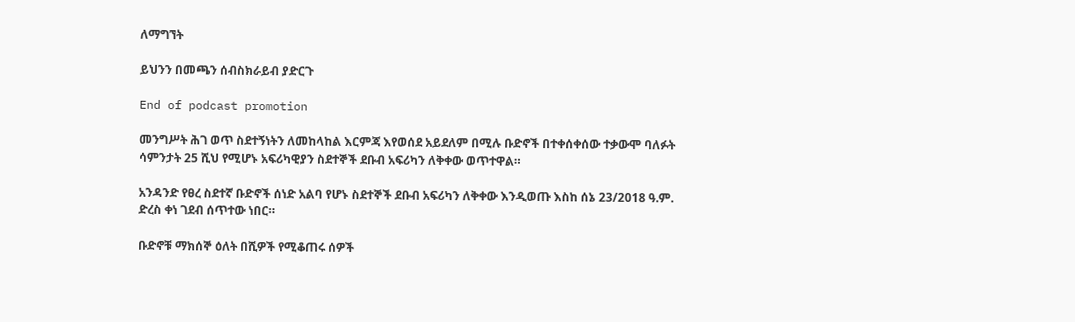ለማግኘት

ይህንን በመጫን ሰብስክራይብ ያድርጉ

End of podcast promotion

መንግሥት ሕገ ወጥ ስደተኝነትን ለመከላከል እርምጃ እየወሰደ አይደለም በሚሉ ቡድኖች በተቀሰቀሰው ተቃውሞ ባለፉት ሳምንታት 25 ሺህ የሚሆኑ አፍሪካዊያን ስደተኞች ደቡብ አፍሪካን ለቅቀው ወጥተዋል።

አንዳንድ የፀረ ስደተኛ ቡድኖች ሰነድ አልባ የሆኑ ስደተኞች ደቡብ አፍሪካን ለቅቀው እንዲወጡ እስከ ሰኔ 23/2018 ዓ.ም. ድረስ ቀነ ገደብ ሰጥተው ነበር።

ቡድኖቹ ማክሰኞ ዕለት በሺዎች የሚቆጠሩ ሰዎች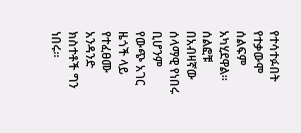የተሳተፉበት የተቃውሞ ሰልፍም አካሂደዋል። ሰልፎቹ በአብዛኛው ሰላማዊ የነበሩ ቢሆንም የውጭ አገር ዜጎች ላይ የተፈፀሙ አንዳንድ ክስተቶች ግን ነበሩ።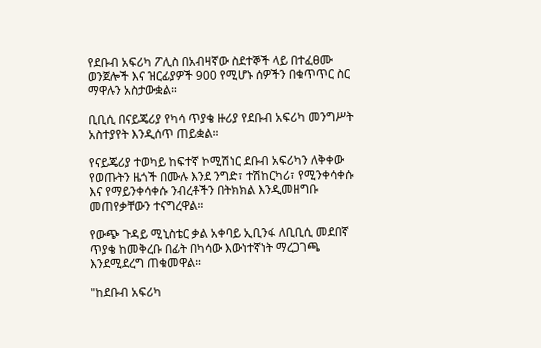የደቡብ አፍሪካ ፖሊስ በአብዛኛው ስደተኞች ላይ በተፈፀሙ ወንጀሎች እና ዝርፊያዎች 900 የሚሆኑ ሰዎችን በቁጥጥር ስር ማዋሉን አስታውቋል።

ቢቢሲ በናይጄሪያ የካሳ ጥያቄ ዙሪያ የደቡብ አፍሪካ መንግሥት አስተያየት እንዲሰጥ ጠይቋል።

የናይጄሪያ ተወካይ ከፍተኛ ኮሚሽነር ደቡብ አፍሪካን ለቅቀው የወጡትን ዜጎች በሙሉ እንደ ንግድ፣ ተሽከርካሪ፣ የሚንቀሳቀሱ እና የማይንቀሳቀሱ ንብረቶችን በትክክል እንዲመዘግቡ መጠየቃቸውን ተናግረዋል።

የውጭ ጉዳይ ሚኒስቴር ቃል አቀባይ ኢቢንፋ ለቢቢሲ መደበኛ ጥያቄ ከመቅረቡ በፊት በካሳው እውነተኛነት ማረጋገጫ እንደሚደረግ ጠቁመዋል።

"ከደቡብ አፍሪካ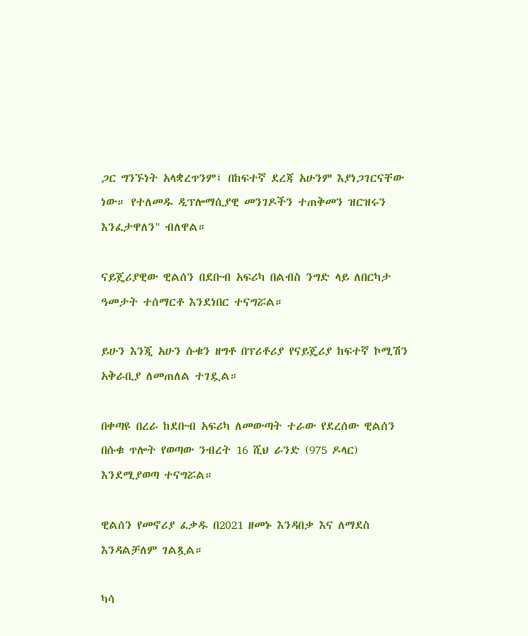ጋር ግንኙነት አላቋረጥንም፤ በከፍተኛ ደረጃ አሁንም እያነጋገርናቸው ነው። የተለመዱ ዲፕሎማሲያዊ መንገዶችን ተጠቅመን ዝርዝሩን እንፈታዋለን" ብለዋል።

ናይጄሪያዊው ዊልሰን በደቡብ አፍሪካ በልብስ ንግድ ላይ ለበርካታ ዓመታት ተሰማርቶ እንደነበር ተናግሯል።

ይሁን እንጂ አሁን ሱቁን ዘግቶ በፕሪቶሪያ የናይጄሪያ ከፍተኛ ኮሚሽን አቅራቢያ ለመጠለል ተገዷል።

በቀጣዩ በረራ ከደቡብ አፍሪካ ለመውጣት ተራው የደረሰው ዊልሰን በሱቁ ጥሎት የወጣው ንብረት 16 ሺህ ራንድ (975 ዶላር) እንደሚያወጣ ተናግሯል።

ዊልሰን የመኖሪያ ፈቃዱ በ2021 ዘመኑ እንዳበቃ እና ለማደስ እንዳልቻለም ገልጿል።

ካሳ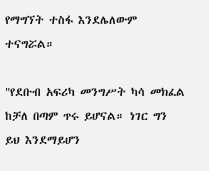የማግኘት ተስፋ እንደሌለውም ተናግሯል።

"የደቡብ አፍሪካ መንግሥት ካሳ መክፈል ከቻለ በጣም ጥሩ ይሆናል። ነገር ግን ይህ እንደማይሆን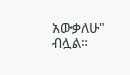አውቃለሁ" ብሏል።